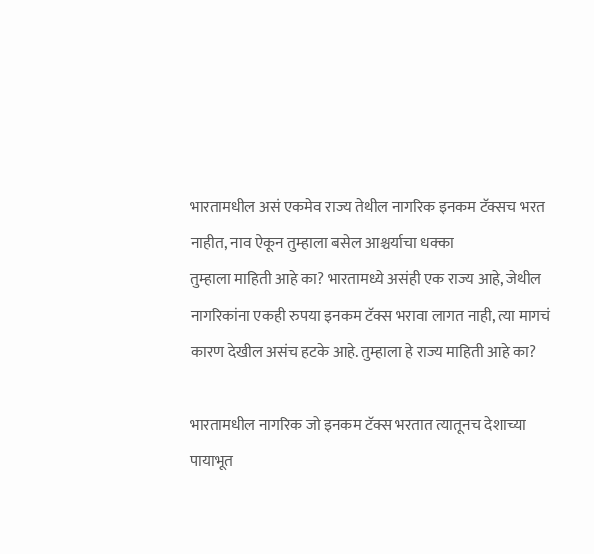भारतामधील असं एकमेव राज्य तेथील नागरिक इनकम टॅक्सच भरत नाहीत, नाव ऐकून तुम्हाला बसेल आश्चर्याचा धक्का
तुम्हाला माहिती आहे का? भारतामध्ये असंही एक राज्य आहे, जेथील नागरिकांना एकही रुपया इनकम टॅक्स भरावा लागत नाही, त्या मागचं कारण देखील असंच हटके आहे. तुम्हाला हे राज्य माहिती आहे का?

भारतामधील नागरिक जो इनकम टॅक्स भरतात त्यातूनच देशाच्या पायाभूत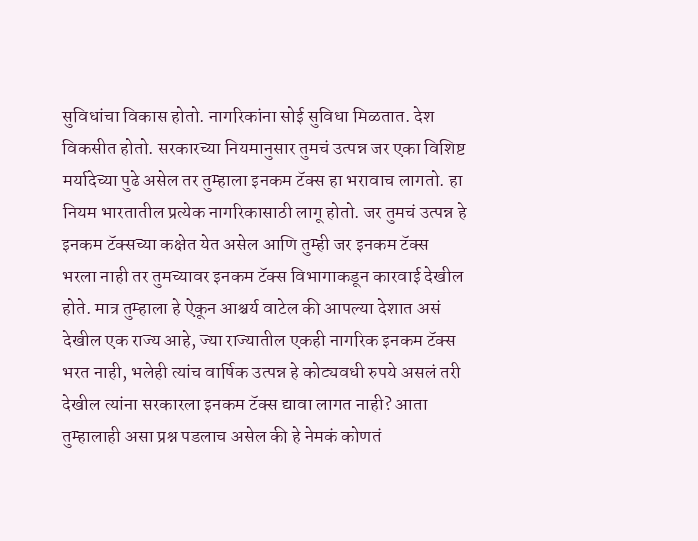सुविधांचा विकास होतो. नागरिकांना सोई सुविधा मिळतात. देश विकसीत होतो. सरकारच्या नियमानुसार तुमचं उत्पन्न जर एका विशिष्ट मर्यादेच्या पुढे असेल तर तुम्हाला इनकम टॅक्स हा भरावाच लागतो. हा नियम भारतातील प्रत्येक नागरिकासाठी लागू होतो. जर तुमचं उत्पन्न हे इनकम टॅक्सच्या कक्षेत येत असेल आणि तुम्ही जर इनकम टॅक्स भरला नाही तर तुमच्यावर इनकम टॅक्स विभागाकडून कारवाई देखील होते. मात्र तुम्हाला हे ऐकून आश्चर्य वाटेल की आपल्या देशात असं देखील एक राज्य आहे, ज्या राज्यातील एकही नागरिक इनकम टॅक्स भरत नाही, भलेही त्यांच वार्षिक उत्पन्न हे कोट्यवधी रुपये असलं तरी देखील त्यांना सरकारला इनकम टॅक्स द्यावा लागत नाही? आता तुम्हालाही असा प्रश्न पडलाच असेल की हे नेमकं कोणतं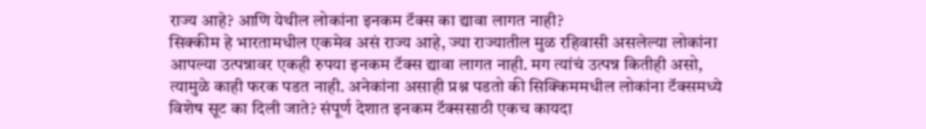राज्य आहे? आणि येथील लोकांना इनकम टॅक्स का द्यावा लागत नाही?
सिक्कीम हे भारतामधील एकमेव असं राज्य आहे, ज्या राज्यातील मुळ रहिवासी असलेल्या लोकांना आपल्या उत्पन्नावर एकही रुपया इनकम टॅक्स द्यावा लागत नाही. मग त्यांचं उत्पन्न कितीही असो, त्यामुळे काही फरक पडत नाही. अनेकांना असाही प्रश्न पडतो की सिक्किममधील लोकांना टॅक्समध्ये विशेष सूट का दिली जाते? संपूर्ण देशात इनकम टॅक्ससाठी एकच कायदा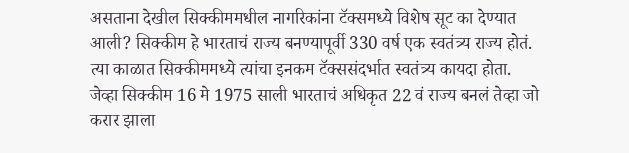असताना देखील सिक्कीममधील नागरिकांना टॅक्समध्ये विशेष सूट का देण्यात आली? सिक्कीम हे भारताचं राज्य बनण्यापूर्वी 330 वर्ष एक स्वतंत्र्य राज्य होतं. त्या काळात सिक्कीममध्ये त्यांचा इनकम टॅक्ससंदर्भात स्वतंत्र्य कायदा होता.
जेव्हा सिक्कीम 16 मे 1975 साली भारताचं अधिकृत 22 वं राज्य बनलं तेव्हा जो करार झाला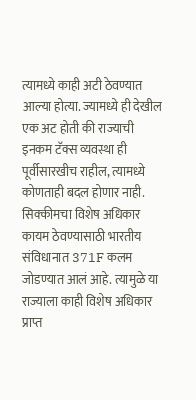त्यामध्ये काही अटी ठेवण्यात आल्या होत्या. ज्यामध्ये ही देखील एक अट होती की राज्याची इनकम टॅक्स व्यवस्था ही पूर्वीसारखीच राहील, त्यामध्ये कोणताही बदल होणार नाही. सिक्कीमचा विशेष अधिकार कायम ठेवण्यासाठी भारतीय संविधानात 371F कलम जोडण्यात आलं आहे. त्यामुळे या राज्याला काही विशेष अधिकार प्राप्त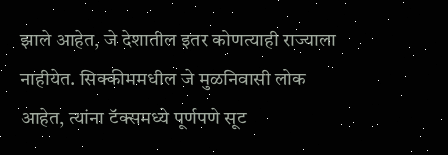झाले आहेत, जे देशातील इतर कोणत्याही राज्याला नाहीयेत. सिक्कीममधील जे मुळनिवासी लोक आहेत, त्यांना टॅक्समध्ये पूर्णपणे सूट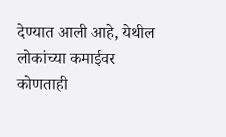देण्यात आली आहे, येथील लोकांच्या कमाईवर कोणताही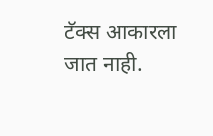टॅक्स आकारला जात नाही.